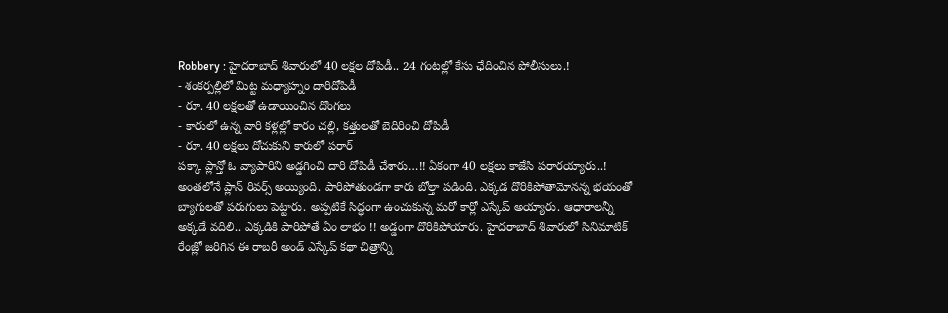Robbery : హైదరాబాద్ శివారులో 40 లక్షల దోపిడీ.. 24 గంటల్లో కేసు ఛేదించిన పోలీసులు.!
- శంకర్పల్లిలో మిట్ట మధ్యాహ్నం దారిదోపిడీ
- రూ. 40 లక్షలతో ఉడాయించిన దొంగలు
- కారులో ఉన్న వారి కళ్లల్లో కారం చల్లి, కత్తులతో బెదిరించి దోపిడీ
- రూ. 40 లక్షలు దోచుకుని కారులో పరార్
పక్కా ప్లాన్తో ఓ వ్యాపారిని అడ్డగించి దారి దోపిడీ చేశారు…!! ఏకంగా 40 లక్షలు కాజేసి పరారయ్యారు..! అంతలోనే ప్లాన్ రివర్స్ అయ్యింది. పారిపోతుండగా కారు బోల్తా పడింది. ఎక్కడ దొరికిపోతామోనన్న భయంతో బ్యాగులతో పరుగులు పెట్టారు. అప్పటికే సిద్ధంగా ఉంచుకున్న మరో కార్లో ఎస్కేప్ అయ్యారు. ఆధారాలన్నీ అక్కడే వదిలి.. ఎక్కడికి పారిపోతే ఏం లాభం !! అడ్డంగా దొరికిపోయారు. హైదరాబాద్ శివారులో సినిమాటిక్ రేంజ్లో జరిగిన ఈ రాబరీ అండ్ ఎస్కేప్ కథా చిత్రాన్ని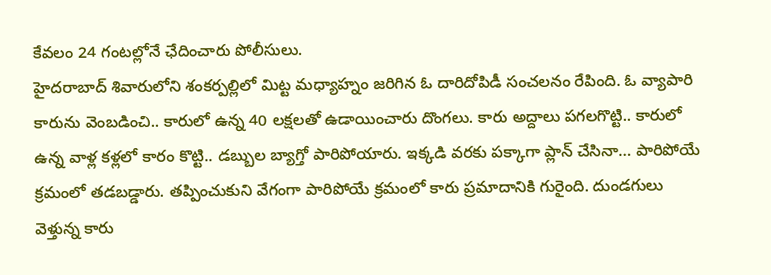కేవలం 24 గంటల్లోనే ఛేదించారు పోలీసులు.
హైదరాబాద్ శివారులోని శంకర్పల్లిలో మిట్ట మధ్యాహ్నం జరిగిన ఓ దారిదోపిడీ సంచలనం రేపింది. ఓ వ్యాపారి కారును వెంబడించి.. కారులో ఉన్న 40 లక్షలతో ఉడాయించారు దొంగలు. కారు అద్దాలు పగలగొట్టి.. కారులో ఉన్న వాళ్ల కళ్లలో కారం కొట్టి.. డబ్బుల బ్యాగ్తో పారిపోయారు. ఇక్కడి వరకు పక్కాగా ప్లాన్ చేసినా… పారిపోయే క్రమంలో తడబడ్డారు. తప్పించుకుని వేగంగా పారిపోయే క్రమంలో కారు ప్రమాదానికి గురైంది. దుండగులు వెళ్తున్న కారు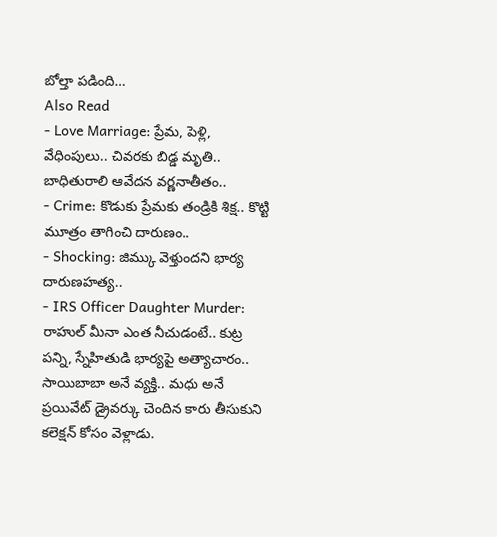బోల్తా పడింది…
Also Read
- Love Marriage: ప్రేమ, పెళ్లి, వేధింపులు.. చివరకు బిడ్డ మృతి.. బాధితురాలి ఆవేదన వర్ణనాతీతం..
- Crime: కొడుకు ప్రేమకు తండ్రికి శిక్ష.. కొట్టి మూత్రం తాగించి దారుణం..
- Shocking: జిమ్కు వెళ్తుందని భార్య దారుణహత్య..
- IRS Officer Daughter Murder: రాహుల్ మీనా ఎంత నీచుడంటే.. కుట్ర పన్ని, స్నేహితుడి భార్యపై అత్యాచారం..
సాయిబాబా అనే వ్యక్తి.. మధు అనే ప్రయివేట్ డ్రైవర్కు చెందిన కారు తీసుకుని కలెక్షన్ కోసం వెళ్లాడు.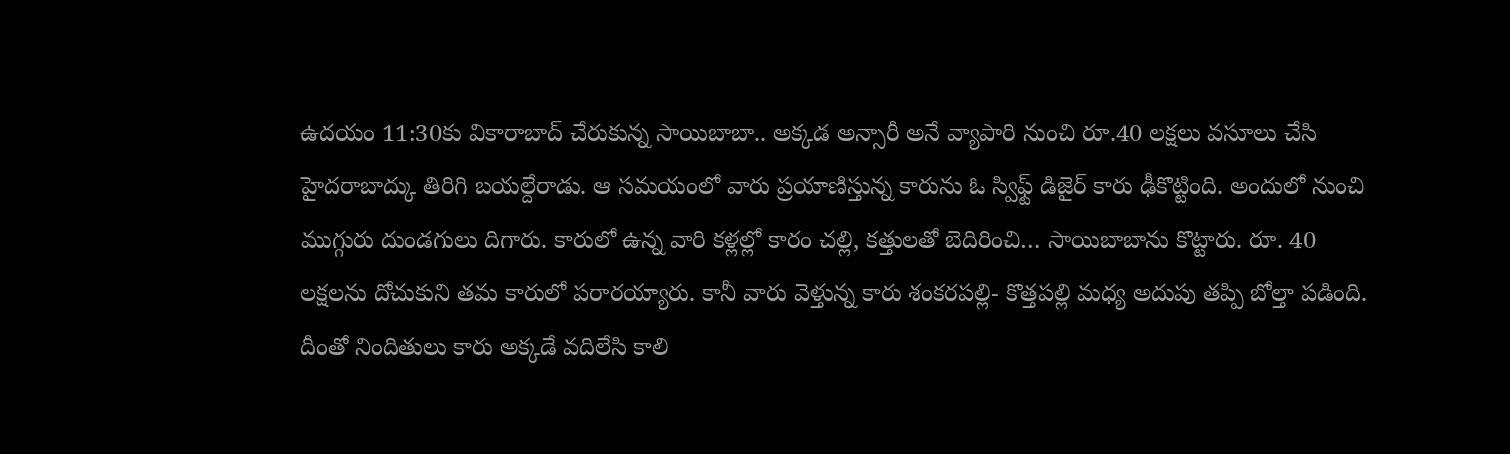ఉదయం 11:30కు వికారాబాద్ చేరుకున్న సాయిబాబా.. అక్కడ అన్సారీ అనే వ్యాపారి నుంచి రూ.40 లక్షలు వసూలు చేసి హైదరాబాద్కు తిరిగి బయల్దేరాడు. ఆ సమయంలో వారు ప్రయాణిస్తున్న కారును ఓ స్విఫ్ట్ డిజైర్ కారు ఢీకొట్టింది. అందులో నుంచి ముగ్గురు దుండగులు దిగారు. కారులో ఉన్న వారి కళ్లల్లో కారం చల్లి, కత్తులతో బెదిరించి… సాయిబాబాను కొట్టారు. రూ. 40 లక్షలను దోచుకుని తమ కారులో పరారయ్యారు. కానీ వారు వెళ్తున్న కారు శంకరపల్లి- కొత్తపల్లి మధ్య అదుపు తప్పి బోల్తా పడింది. దీంతో నిందితులు కారు అక్కడే వదిలేసి కాలి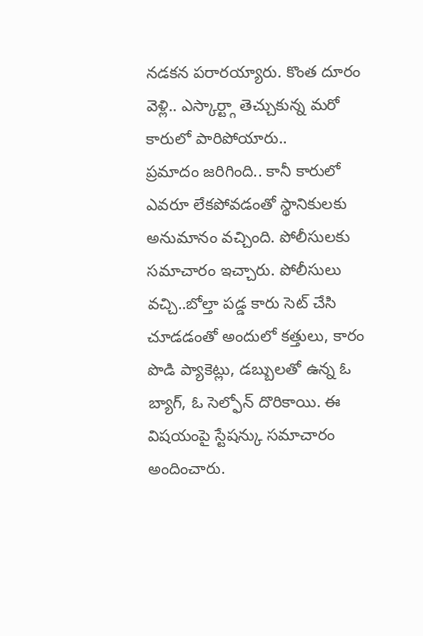నడకన పరారయ్యారు. కొంత దూరం వెళ్లి.. ఎస్కార్ట్గా తెచ్చుకున్న మరో కారులో పారిపోయారు..
ప్రమాదం జరిగింది.. కానీ కారులో ఎవరూ లేకపోవడంతో స్థానికులకు అనుమానం వచ్చింది. పోలీసులకు సమాచారం ఇచ్చారు. పోలీసులు వచ్చి..బోల్తా పడ్డ కారు సెట్ చేసి చూడడంతో అందులో కత్తులు, కారం పొడి ప్యాకెట్లు, డబ్బులతో ఉన్న ఓ బ్యాగ్, ఓ సెల్ఫోన్ దొరికాయి. ఈ విషయంపై స్టేషన్కు సమాచారం అందించారు.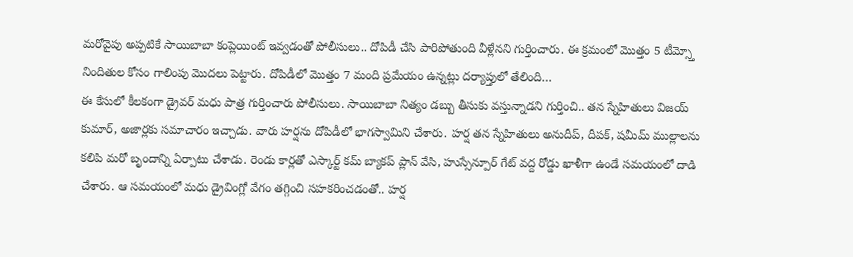మరోవైపు అప్పటికే సాయిబాబా కంప్లెయింట్ ఇవ్వడంతో పోలీసులు.. దోపిడీ చేసి పారిపోతుంది వీళ్లేనని గుర్తించారు. ఈ క్రమంలో మొత్తం 5 టీమ్స్తో నిందితుల కోసం గాలింపు మొదలు పెట్టారు. దోపిడీలో మొత్తం 7 మంది ప్రమేయం ఉన్నట్లు దర్యాప్తులో తేలింది…
ఈ కేసులో కీలకంగా డ్రైవర్ మధు పాత్ర గుర్తించారు పోలీసులు. సాయిబాబా నిత్యం డబ్బు తీసుకు వస్తున్నాడని గుర్తించి.. తన స్నేహితులు విజయ్ కుమార్, అజార్లకు సమాచారం ఇచ్చాడు. వారు హర్షను దోపిడీలో భాగస్వామిని చేశారు. హర్ష తన స్నేహితులు అనుదీప్, దీపక్, షమీమ్ ముల్లాలను కలిపి మరో బృందాన్ని ఏర్పాటు చేశాడు. రెండు కార్లతో ఎస్కార్ట్ కమ్ బ్యాకప్ ప్లాన్ వేసి, హుస్సేన్పూర్ గేట్ వద్ద రోడ్డు ఖాళీగా ఉండే సమయంలో దాడి చేశారు. ఆ సమయంలో మధు డ్రైవింగ్లో వేగం తగ్గించి సహకరించడంతో.. హర్ష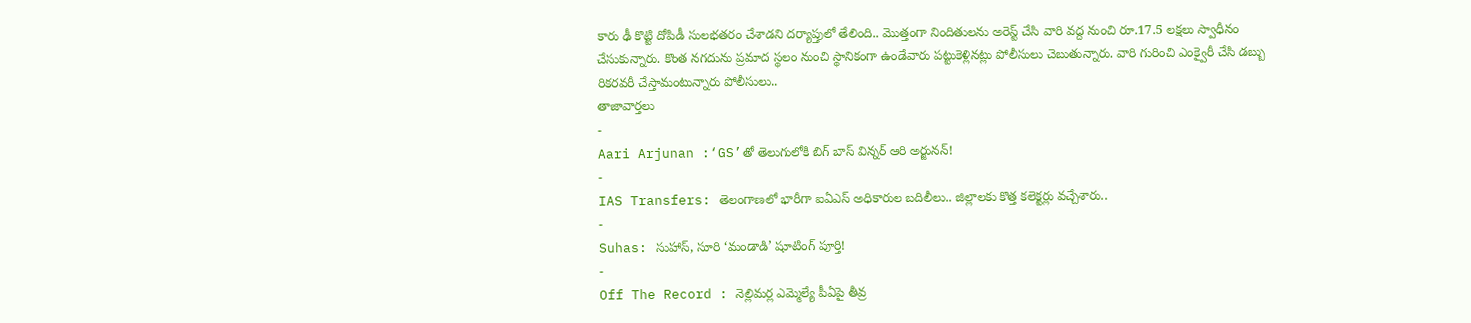కారు ఢీ కొట్టి దోపిడీ సులభతరం చేశాడని దర్యాప్తులో తేలింది.. మొత్తంగా నిందితులను అరెస్ట్ చేసి వారి వద్ద నుంచి రూ.17.5 లక్షలు స్వాధీనం చేసుకున్నారు. కొంత నగదును ప్రమాద స్థలం నుంచి స్థానికంగా ఉండేవారు పట్టుకెళ్లినట్లు పోలీసులు చెబుతున్నారు. వారి గురించి ఎంక్వైరీ చేసి డబ్బు రికరవరీ చేస్తామంటున్నారు పోలీసులు..
తాజావార్తలు
-
Aari Arjunan :‘GS’తో తెలుగులోకి బిగ్ బాస్ విన్నర్ ఆరి అర్జునన్!
-
IAS Transfers: తెలంగాణలో భారీగా ఐఏఎస్ అధికారుల బదిలీలు.. జిల్లాలకు కొత్త కలెక్టర్లు వచ్చేశారు..
-
Suhas: సుహాస్, సూరి ‘మండాడి’ షూటింగ్ పూర్తి!
-
Off The Record : నెల్లిమర్ల ఎమ్మెల్యే పీఏపై తీవ్ర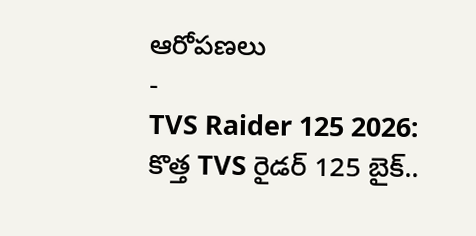ఆరోపణలు
-
TVS Raider 125 2026: కొత్త TVS రైడర్ 125 బైక్..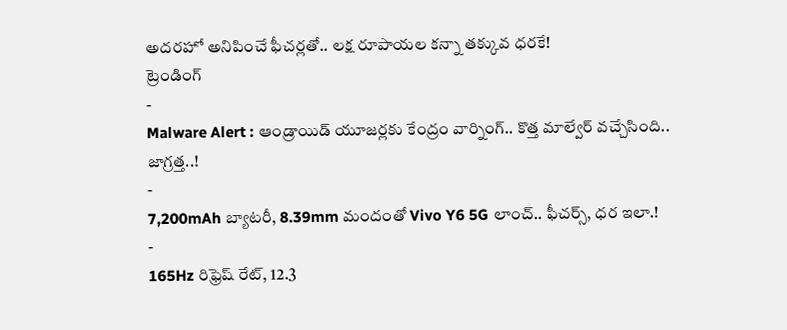అదరహో అనిపించే ఫీచర్లతో.. లక్ష రూపాయల కన్నా తక్కువ ధరకే!
ట్రెండింగ్
-
Malware Alert : ఆండ్రాయిడ్ యూజర్లకు కేంద్రం వార్నింగ్.. కొత్త మాల్వేర్ వచ్చేసింది.. జాగ్రత్త..!
-
7,200mAh బ్యాటరీ, 8.39mm మందంతో Vivo Y6 5G లాంచ్.. ఫీచర్స్, ధర ఇలా.!
-
165Hz రిఫ్రెష్ రేట్, 12.3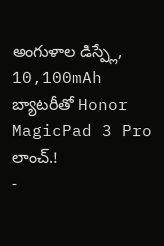అంగుళాల డిస్ప్లే, 10,100mAh బ్యాటరీతో Honor MagicPad 3 Pro లాంచ్.!
-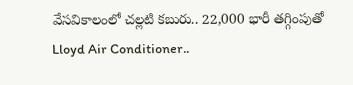వేసవికాలంలో చల్లటి కబురు.. 22,000 భారీ తగ్గింపుతో Lloyd Air Conditioner..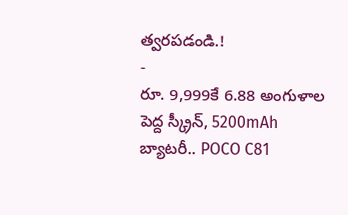త్వరపడండి.!
-
రూ. 9,999కే 6.88 అంగుళాల పెద్ద స్క్రీన్, 5200mAh బ్యాటరీ.. POCO C81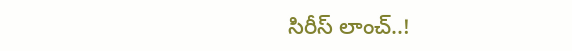సిరీస్ లాంచ్..!